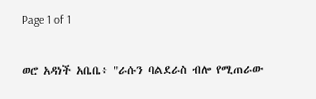Page 1 of 1

ወሮ አዳነች አቤቤ፥ "ራሱን ባልደራስ ብሎ የሚጠራው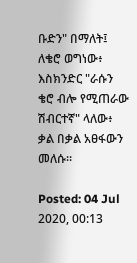ቡድን" በማለት፤ ለቄሮ ወግነው፥ እስክንድር "ራሱን ቄሮ ብሎ የሚጠራው ሽብርተኛ" ላለው፥ ቃል በቃል አፀፋውን መለሱ።

Posted: 04 Jul 2020, 00:13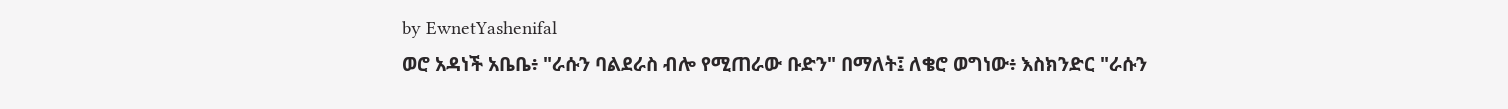by EwnetYashenifal
ወሮ አዳነች አቤቤ፥ "ራሱን ባልደራስ ብሎ የሚጠራው ቡድን" በማለት፤ ለቄሮ ወግነው፥ እስክንድር "ራሱን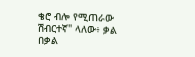ቄሮ ብሎ የሚጠራው ሽብርተኛ" ላለው፥ ቃል በቃል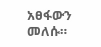አፀፋውን መለሱ።